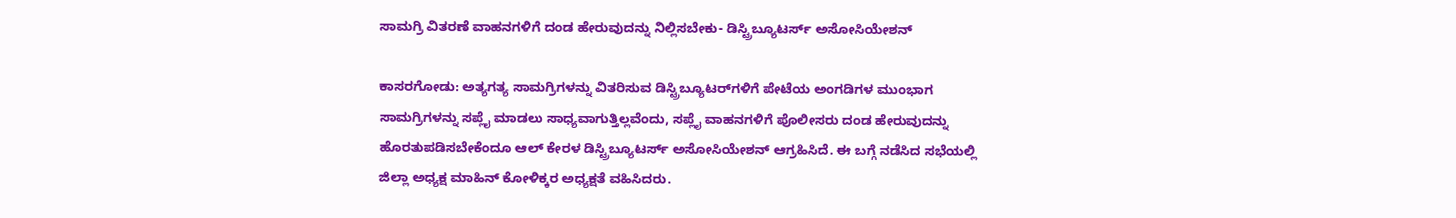ಸಾಮಗ್ರಿ ವಿತರಣೆ ವಾಹನಗಳಿಗೆ ದಂಡ ಹೇರುವುದನ್ನು ನಿಲ್ಲಿಸಬೇಕು- ಡಿಸ್ಟ್ರಿಬ್ಯೂಟರ್ಸ್ ಅಸೋಸಿಯೇಶನ್

ಕಾಸರಗೋಡು: ಅತ್ಯಗತ್ಯ ಸಾಮಗ್ರಿಗಳನ್ನು ವಿತರಿಸುವ ಡಿಸ್ಟ್ರಿಬ್ಯೂಟರ್‌ಗಳಿಗೆ ಪೇಟೆಯ ಅಂಗಡಿಗಳ ಮುಂಭಾಗ ಸಾಮಗ್ರಿಗಳನ್ನು ಸಪ್ಲೈ ಮಾಡಲು ಸಾಧ್ಯವಾಗುತ್ತಿಲ್ಲವೆಂದು, ಸಪ್ಲೈ ವಾಹನಗಳಿಗೆ ಪೊಲೀಸರು ದಂಡ ಹೇರುವುದನ್ನು ಹೊರತುಪಡಿಸಬೇಕೆಂದೂ ಆಲ್ ಕೇರಳ ಡಿಸ್ಟ್ರಿಬ್ಯೂಟರ್ಸ್ ಅಸೋಸಿಯೇಶನ್ ಆಗ್ರಹಿಸಿದೆ. ಈ ಬಗ್ಗೆ ನಡೆಸಿದ ಸಭೆಯಲ್ಲಿ ಜಿಲ್ಲಾ ಅಧ್ಯಕ್ಷ ಮಾಹಿನ್ ಕೋಳಿಕ್ಕರ ಅಧ್ಯಕ್ಷತೆ ವಹಿಸಿದರು.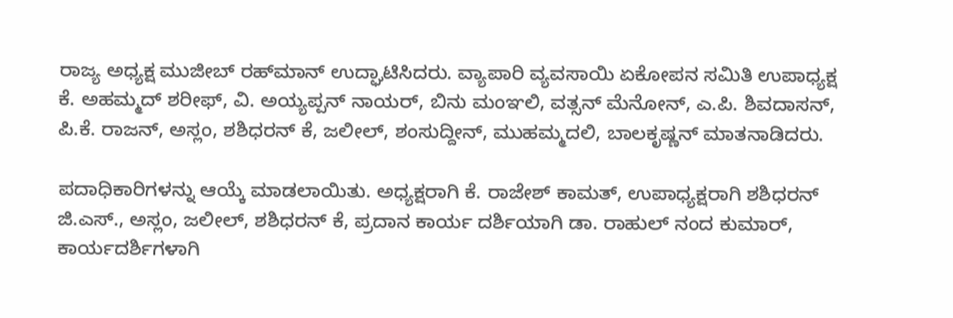ರಾಜ್ಯ ಅಧ್ಯಕ್ಷ ಮುಜೀಬ್ ರಹ್‌ಮಾನ್ ಉದ್ಘಾಟಿಸಿದರು. ವ್ಯಾಪಾರಿ ವ್ಯವಸಾಯಿ ಏಕೋಪನ ಸಮಿತಿ ಉಪಾಧ್ಯಕ್ಷ ಕೆ. ಅಹಮ್ಮದ್ ಶರೀಫ್, ವಿ. ಅಯ್ಯಪ್ಪನ್ ನಾಯರ್, ಬಿನು ಮಂಞಲಿ, ವತ್ಸನ್ ಮೆನೋನ್, ಎ.ಪಿ. ಶಿವದಾಸನ್, ಪಿ.ಕೆ. ರಾಜನ್, ಅಸ್ಲಂ, ಶಶಿಧರನ್ ಕೆ, ಜಲೀಲ್, ಶಂಸುದ್ದೀನ್, ಮುಹಮ್ಮದಲಿ, ಬಾಲಕೃಷ್ಣನ್ ಮಾತನಾಡಿದರು.

ಪದಾಧಿಕಾರಿಗಳನ್ನು ಆಯ್ಕೆ ಮಾಡಲಾಯಿತು. ಅಧ್ಯಕ್ಷರಾಗಿ ಕೆ. ರಾಜೇಶ್ ಕಾಮತ್, ಉಪಾಧ್ಯಕ್ಷರಾಗಿ ಶಶಿಧರನ್ ಜಿ.ಎಸ್., ಅಸ್ಲಂ, ಜಲೀಲ್, ಶಶಿಧರನ್ ಕೆ, ಪ್ರದಾನ ಕಾರ್ಯ ದರ್ಶಿಯಾಗಿ ಡಾ. ರಾಹುಲ್ ನಂದ ಕುಮಾರ್, ಕಾರ್ಯದರ್ಶಿಗಳಾಗಿ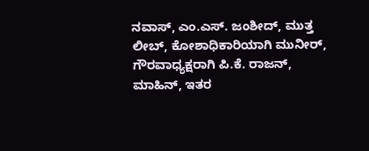ನವಾಸ್, ಎಂ.ಎಸ್. ಜಂಶೀದ್, ಮುತ್ತ ಲೀಬ್, ಕೋಶಾಧಿಕಾರಿಯಾಗಿ ಮುನೀರ್, ಗೌರವಾಧ್ಯಕ್ಷರಾಗಿ ಪಿ.ಕೆ. ರಾಜನ್, ಮಾಹಿನ್, ಇತರ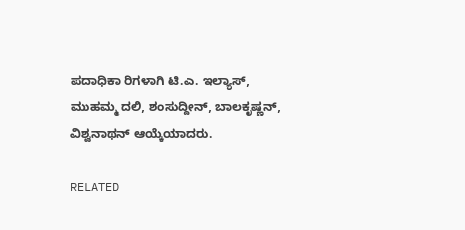ಪದಾಧಿಕಾ ರಿಗಳಾಗಿ ಟಿ.ಎ. ಇಲ್ಯಾಸ್, ಮುಹಮ್ಮ ದಲಿ, ಶಂಸುದ್ದೀನ್, ಬಾಲಕೃಷ್ಣನ್, ವಿಶ್ವನಾಥನ್ ಆಯ್ಕೆಯಾದರು.

RELATED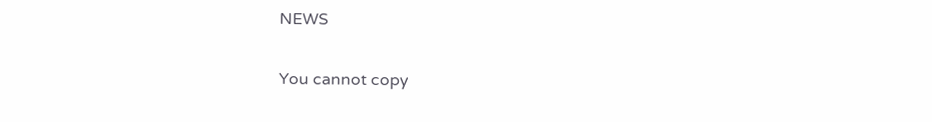NEWS

You cannot copy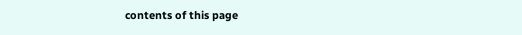contents of this page